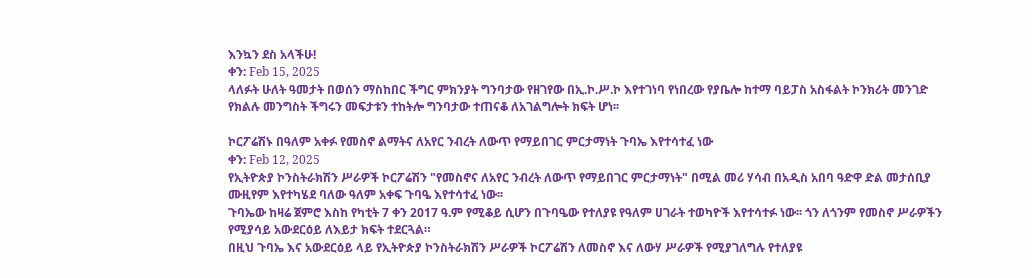እንኳን ደስ አላችሁ!
ቀን: Feb 15, 2025
ላለፉት ሁለት ዓመታት በወሰን ማስከበር ችግር ምክንያት ግንባታው የዘገየው በኢ.ኮ.ሥ.ኮ እየተገነባ የነበረው የያቤሎ ከተማ ባይፓስ አስፋልት ኮንክሪት መንገድ የክልሉ መንግስት ችግሩን መፍታቱን ተከትሎ ግንባታው ተጠናቆ ለአገልግሎት ክፍት ሆነ፡፡

ኮርፖሬሽኑ በዓለም አቀፉ የመስኖ ልማትና ለአየር ንብረት ለውጥ የማይበገር ምርታማነት ጉባኤ እየተሳተፈ ነው
ቀን: Feb 12, 2025
የኢትዮጵያ ኮንስትራክሽን ሥራዎች ኮርፖሬሽን "የመስኖና ለአየር ንብረት ለውጥ የማይበገር ምርታማነት" በሚል መሪ ሃሳብ በአዲስ አበባ ዓድዋ ድል መታሰቢያ ሙዚየም እየተካሄደ ባለው ዓለም አቀፍ ጉባዔ እየተሳተፈ ነው፡፡
ጉባኤው ከዛሬ ጀምሮ እስከ የካቲት 7 ቀን 2017 ዓ.ም የሚቆይ ሲሆን በጉባዔው የተለያዩ የዓለም ሀገራት ተወካዮች እየተሳተፉ ነው፡፡ ጎን ለጎንም የመስኖ ሥራዎችን የሚያሳይ አውደርዕይ ለእይታ ክፍት ተደርጓል።
በዚህ ጉባኤ እና አውደርዕይ ላይ የኢትዮጵያ ኮንስትራክሽን ሥራዎች ኮርፖሬሽን ለመስኖ እና ለውሃ ሥራዎች የሚያገለግሉ የተለያዩ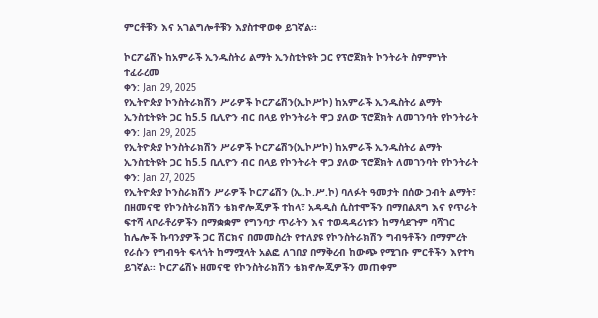ምርቶቹን እና አገልግሎቶቹን እያስተዋወቀ ይገኛል፡፡

ኮርፖሬሽኑ ከአምራች ኢንዱስትሪ ልማት ኢንስቲትዩት ጋር የፕሮጀክት ኮንትራት ስምምነት ተፈራረመ
ቀን: Jan 29, 2025
የኢትዮጵያ ኮንስትራክሽን ሥራዎች ኮርፖሬሽን(ኢኮሥኮ) ከአምራች ኢንዱስትሪ ልማት ኢንስቲትዩት ጋር ከ5.5 ቢሊዮን ብር በላይ የኮንትራት ዋጋ ያለው ፕሮጀክት ለመገንባት የኮንትራት
ቀን: Jan 29, 2025
የኢትዮጵያ ኮንስትራክሽን ሥራዎች ኮርፖሬሽን(ኢኮሥኮ) ከአምራች ኢንዱስትሪ ልማት ኢንስቲትዩት ጋር ከ5.5 ቢሊዮን ብር በላይ የኮንትራት ዋጋ ያለው ፕሮጀክት ለመገንባት የኮንትራት
ቀን: Jan 27, 2025
የኢትዮጵያ ኮንስራክሽን ሥራዎች ኮርፖሬሽን (ኢ.ኮ.ሥ.ኮ) ባለፉት ዓመታት በሰው ኃብት ልማት፣ በዘመናዊ የኮንስትራክሽን ቴክኖሎጂዎች ተከላ፣ አዳዲስ ሲስተሞችን በማበልጸግ እና የጥራት ፍተሻ ላቦራቶሪዎችን በማቋቋም የግንባታ ጥራትን እና ተወዳዳሪነቱን ከማሳደጉም ባሻገር ከሌሎች ኩባንያዎች ጋር ሽርክና በመመስረት የተለያዩ የኮንስትራክሽን ግብዓቶችን በማምረት የራሱን የግብዓት ፍላጎት ከማሟላት አልፎ ለገበያ በማቅረብ ከውጭ የሚገቡ ምርቶችን እየተካ ይገኛል፡፡ ኮርፖሬሽኑ ዘመናዊ የኮንስትራክሽን ቴክኖሎጂዎችን መጠቀም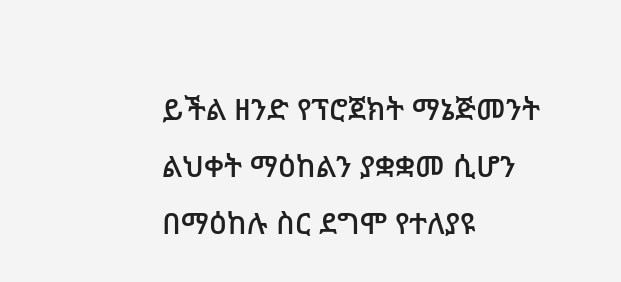ይችል ዘንድ የፕሮጀክት ማኔጅመንት ልህቀት ማዕከልን ያቋቋመ ሲሆን በማዕከሉ ስር ደግሞ የተለያዩ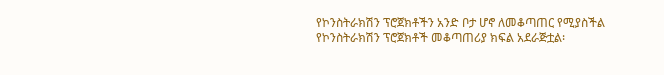የኮንስትራክሽን ፕሮጀክቶችን አንድ ቦታ ሆኖ ለመቆጣጠር የሚያስችል የኮንስትራክሽን ፕሮጀክቶች መቆጣጠሪያ ክፍል አደራጅቷል፡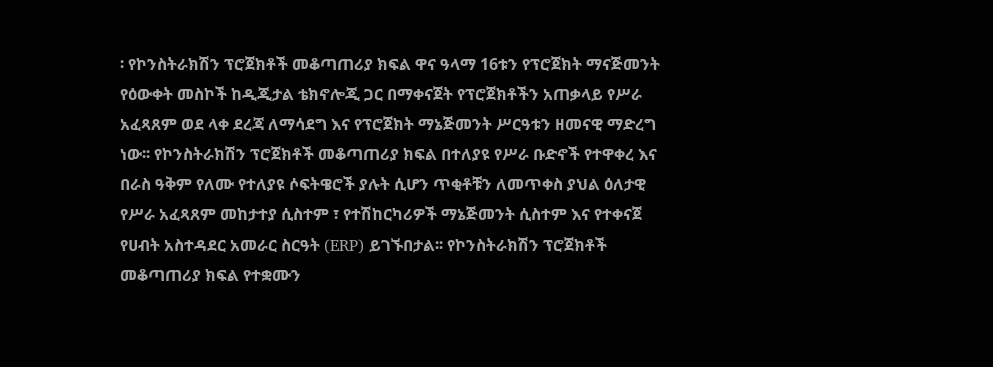፡ የኮንስትራክሽን ፕሮጀክቶች መቆጣጠሪያ ክፍል ዋና ዓላማ 16ቱን የፕሮጀክት ማናጅመንት የዕውቀት መስኮች ከዲጂታል ቴክኖሎጂ ጋር በማቀናጀት የፕሮጀክቶችን አጠቃላይ የሥራ አፈጻጸም ወደ ላቀ ደረጃ ለማሳደግ እና የፕሮጀክት ማኔጅመንት ሥርዓቱን ዘመናዊ ማድረግ ነው፡፡ የኮንስትራክሽን ፕሮጀክቶች መቆጣጠሪያ ክፍል በተለያዩ የሥራ ቡድኖች የተዋቀረ እና በራስ ዓቅም የለሙ የተለያዩ ሶፍትዌሮች ያሉት ሲሆን ጥቂቶቹን ለመጥቀስ ያህል ዕለታዊ የሥራ አፈጻጸም መከታተያ ሲስተም ፣ የተሽከርካሪዎች ማኔጅመንት ሲስተም እና የተቀናጀ የሀብት አስተዳደር አመራር ስርዓት (ERP) ይገኙበታል፡፡ የኮንስትራክሽን ፕሮጀክቶች መቆጣጠሪያ ክፍል የተቋሙን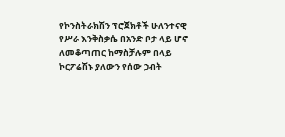የኮንስትራክሽን ፕሮጀክቶች ሁለንተናዊ የሥራ እንቅስቃሴ በአንድ ቦታ ላይ ሆኖ ለመቆጣጠር ከማስቻሉም በላይ ኮርፖሬሽኑ ያለውን የሰው ኃብት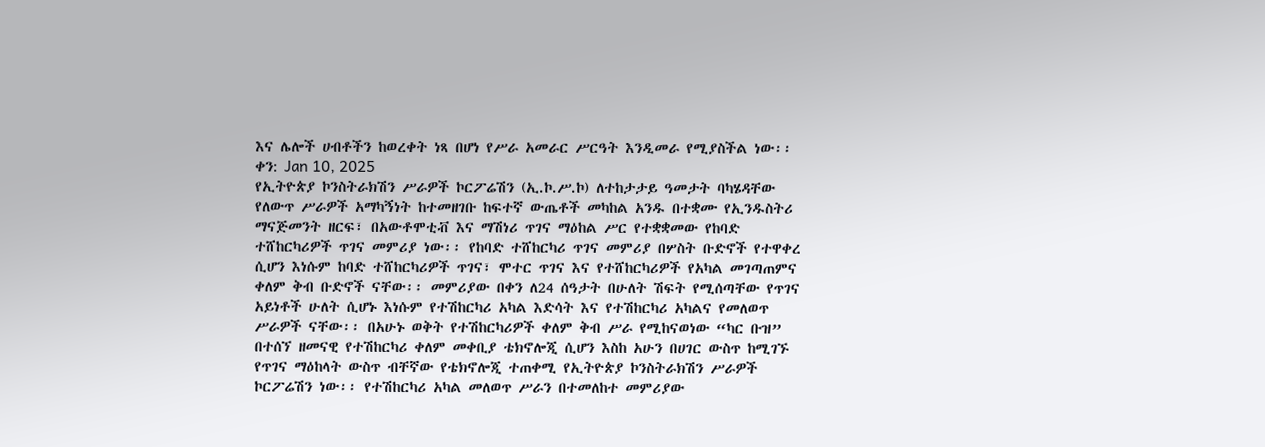እና ሌሎች ሀብቶችን ከወረቀት ነጻ በሆነ የሥራ አመራር ሥርዓት እንዲመራ የሚያስችል ነው፡፡ ቀን: Jan 10, 2025
የኢትዮጵያ ኮንስትራክሽን ሥራዎች ኮርፖሬሽን (ኢ.ኮ.ሥ.ኮ) ለተከታታይ ዓመታት ባካሄዳቸው የለውጥ ሥራዎች አማካኝነት ከተመዘገቡ ከፍተኛ ውጤቶች መካከል አንዱ በተቋሙ የኢንዱስትሪ ማናጅመንት ዘርፍ፣ በአውቶሞቲቭ እና ማሽነሪ ጥገና ማዕከል ሥር የተቋቋመው የከባድ ተሸከርካሪዎች ጥገና መምሪያ ነው፡፡ የከባድ ተሸከርካሪ ጥገና መምሪያ በሦስት ቡድኖች የተዋቀረ ሲሆን እነሱም ከባድ ተሸከርካሪዎች ጥገና፣ ሞተር ጥገና እና የተሸከርካሪዎች የአካል መገጣጠምና ቀለም ቅብ ቡድኖች ናቸው፡፡ መምሪያው በቀን ለ24 ሰዓታት በሁለት ሽፍት የሚሰጣቸው የጥገና አይነቶች ሁለት ሲሆኑ እነሱም የተሽከርካሪ አካል እድሳት እና የተሽከርካሪ አካልና የመለወጥ ሥራዎች ናቸው፡፡ በአሁኑ ወቅት የተሽከርካሪዎች ቀለም ቅብ ሥራ የሚከናወነው “ካር ቡዝ” በተሰኘ ዘመናዊ የተሽከርካሪ ቀለም መቀቢያ ቴክኖሎጂ ሲሆን እስከ አሁን በሀገር ውስጥ ከሚገኙ የጥገና ማዕከላት ውስጥ ብቸኛው የቴክኖሎጂ ተጠቀሚ የኢትዮጵያ ኮንስትራክሽን ሥራዎች ኮርፖሬሽን ነው፡፡ የተሽከርካሪ አካል መለወጥ ሥራን በተመለከተ መምሪያው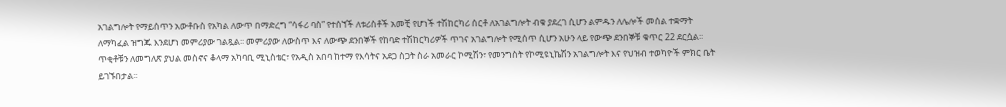አገልግሎት የማይሰጥን አውቶቡስ የአካል ለውጥ በማድረግ “ሳፋሪ ባስ” የተሰኘች ለቱሪስቶች አመቺ የሆነች ተሽከርካሪ ሰርቶ ለአገልግሎት ብቁ ያደረገ ሲሆን ልምዱን ለሌሎች መሰል ተቋማት ለማካፈል ዝግጁ እንደሆነ መምሪያው ገልጿል፡፡ መምሪያው ለውስጥ እና ለውጭ ደንበኞች የከባድ ተሽከርካሪዎች ጥገና አገልግሎት የሚሰጥ ሲሆን አሁን ላይ የውጭ ደንበኞቹ ቁጥር 22 ደርሷል፡፡ ጥቂቶቹን ለመግለጽ ያህል መስኖና ቆላማ አካባቢ ሚኒስቴር፣ የአዲስ አበባ ከተማ የእሳትና አደጋ ስጋት ስራ አመራር ኮሚሽን፣ የመንግስት የኮሚዩኒኬሽን አገልግሎት እና የህዝብ ተወካዮች ምክር ቤት ይገኙበታል፡፡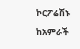ኮርፖሬሽኑ ከአምራች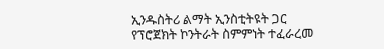ኢንዱስትሪ ልማት ኢንስቲትዩት ጋር የፕሮጀክት ኮንትራት ስምምነት ተፈራረመ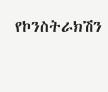የኮንስትራክሽን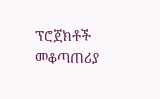ፕሮጀክቶች መቆጣጠሪያ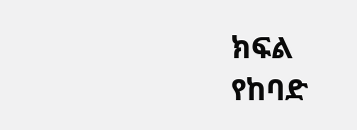ክፍል
የከባድ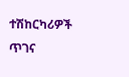ተሽከርካሪዎች ጥገና